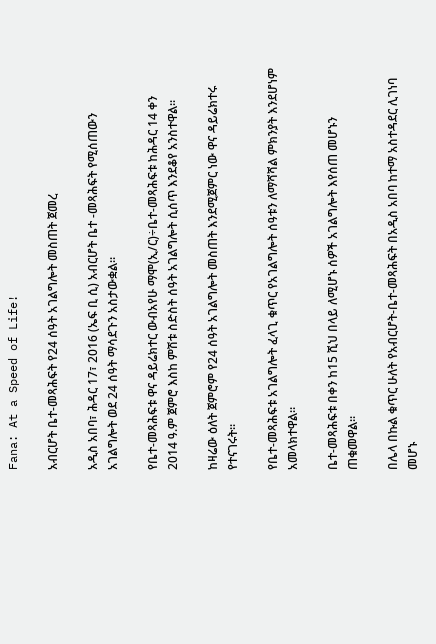Fana: At a Speed of Life!

አብርሆት ቤተ-መጻሕፍት የ24 ሰዓት አገልግሎት መስጠት ጀመረ

አዲስ አበባ፣ ሕዳር 17፣ 2016 (ኤፍ ቢ ሲ) አብርሆት ቤተ -መጻሕፍት የሚሰጠውን አገልግሎት ወደ 24 ሰዓት ማሳደጉን አስታውቋል፡፡

የቤተ-መጻሕፍቱ ዋና ዳይሬክተር ውብአየሁ ማሞ(ኢ/ር)÷ቤተ-መጻሕፍቱ ከሕዳር 14 ቀን 2014 ዓ.ም ጀምሮ እስከ ምሽቱ ስድስት ሰዓት አገልግሎት ሲሰጥ እንደቆየ አንስተዋል፡፡

ከዛሬው ዕለት ጀምሮም የ24 ሰዓት አገልግሎት መስጠት እንደሚጀምር ነው ዋና ዳይሬክተሩ የተናገሩት፡፡

የቤተ-መጻሕፍቱ አገልግሎት ፈላጊ ቁጥር የአገልግሎት ሰዓቱን ለማሻሻል ምክንያት እንደሆነም አመላክተዋል።

ቤተ-መጻሕፍቱ በቀን ከ15 ሺህ በላይ ለሚሆኑ ሰዎች አገልግሎት እየሰጠ መሆኑን ጠቁመዋል፡፡

በሌላ በኩል ቁጥር ሁለት የአብርሆት-ቤተ-መጻሕፍት በአዲስ አበባ ከተማ አስተዳደር ሊገነባ መሆኑ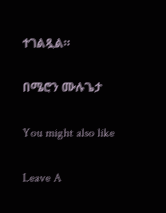ተገልጿል።

በሜሮን ሙሉጌታ

You might also like

Leave A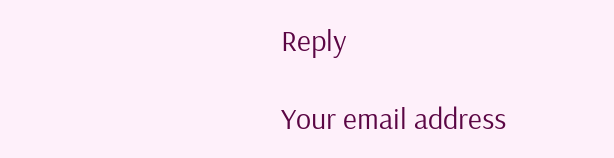Reply

Your email address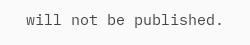will not be published.